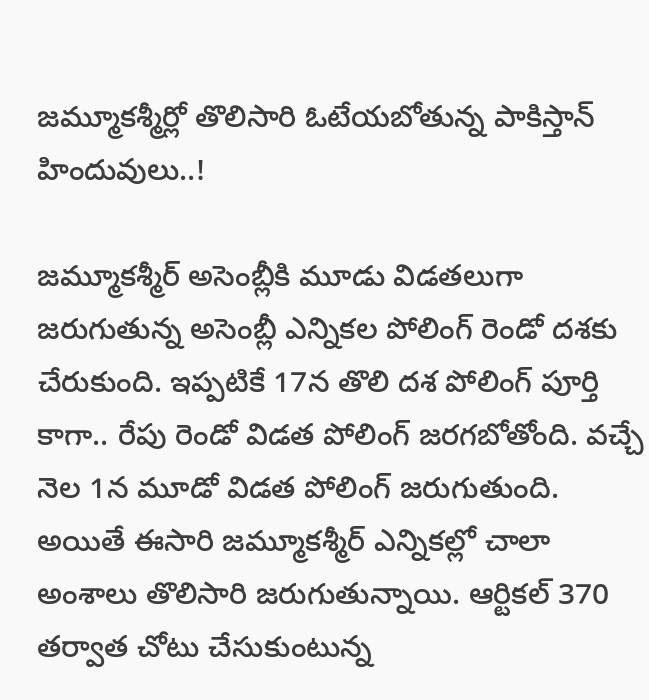జమ్మూకశ్మీర్లో తొలిసారి ఓటేయబోతున్న పాకిస్తాన్ హిందువులు..!

జమ్మూకశ్మీర్ అసెంబ్లీకి మూడు విడతలుగా జరుగుతున్న అసెంబ్లీ ఎన్నికల పోలింగ్ రెండో దశకు చేరుకుంది. ఇప్పటికే 17న తొలి దశ పోలింగ్ పూర్తి కాగా.. రేపు రెండో విడత పోలింగ్ జరగబోతోంది. వచ్చే నెల 1న మూడో విడత పోలింగ్ జరుగుతుంది. అయితే ఈసారి జమ్మూకశ్మీర్ ఎన్నికల్లో చాలా అంశాలు తొలిసారి జరుగుతున్నాయి. ఆర్టికల్ 370 తర్వాత చోటు చేసుకుంటున్న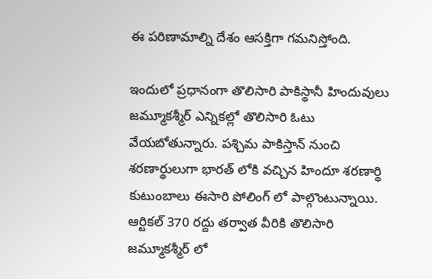ఈ పరిణామాల్ని దేశం ఆసక్తిగా గమనిస్తోంది.

ఇందులో ప్రధానంగా తొలిసారి పాకిస్థానీ హిందువులు జమ్మూకశ్మీర్ ఎన్నికల్లో తొలిసారి ఓటు వేయబోతున్నారు. పశ్చిమ పాకిస్తాన్ నుంచి శరణార్థులుగా భారత్ లోకి వచ్చిన హిందూ శరణార్థి కుటుంబాలు ఈసారి పోలింగ్ లో పాల్గొంటున్నాయి. ఆర్టికల్ 370 రద్దు తర్వాత వీరికి తొలిసారి జమ్మూకశ్మీర్ లో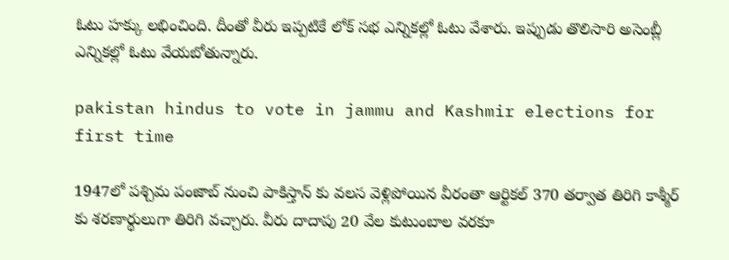ఓటు హక్కు లభించింది. దీంతో వీరు ఇప్పటికే లోక్ సభ ఎన్నికల్లో ఓటు వేశారు. ఇప్పుడు తొలిసారి అసెంబ్లీ ఎన్నికల్లో ఓటు వేయబోతున్నారు.

pakistan hindus to vote in jammu and Kashmir elections for first time

1947లో పశ్చిమ పంజాబ్ నుంచి పాకిస్తాన్ కు వలస వెళ్లిపోయిన వీరంతా ఆర్టికల్ 370 తర్వాత తిరిగి కాశ్మీర్ కు శరణార్థులుగా తిరిగి వచ్చారు. వీరు దాదాపు 20 వేల కుటుంబాల వరకూ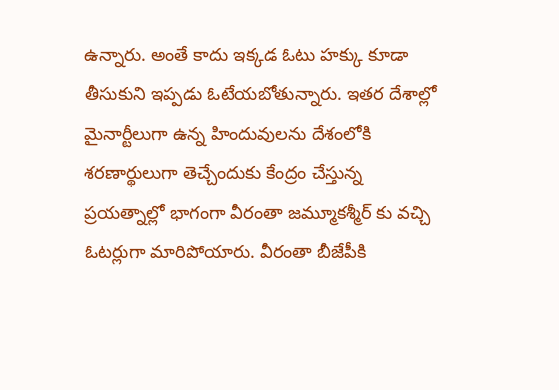ఉన్నారు. అంతే కాదు ఇక్కడ ఓటు హక్కు కూడా తీసుకుని ఇప్పడు ఓటేయబోతున్నారు. ఇతర దేశాల్లో మైనార్టీలుగా ఉన్న హిందువులను దేశంలోకి శరణార్థులుగా తెచ్చేందుకు కేంద్రం చేస్తున్న ప్రయత్నాల్లో భాగంగా వీరంతా జమ్మూకశ్మీర్ కు వచ్చి ఓటర్లుగా మారిపోయారు. వీరంతా బీజేపీకి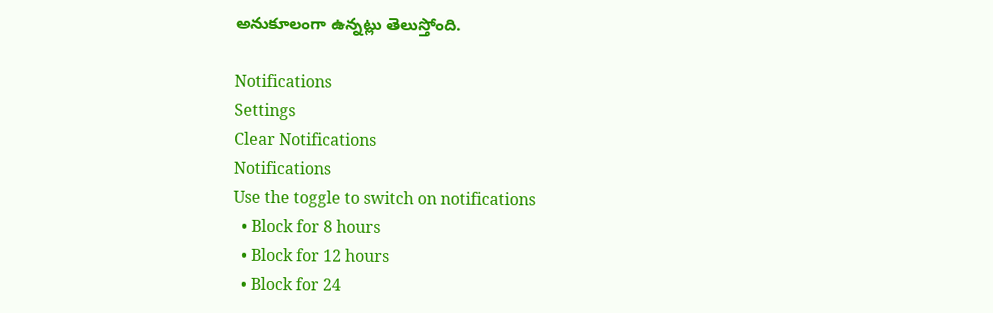అనుకూలంగా ఉన్నట్లు తెలుస్తోంది.

Notifications
Settings
Clear Notifications
Notifications
Use the toggle to switch on notifications
  • Block for 8 hours
  • Block for 12 hours
  • Block for 24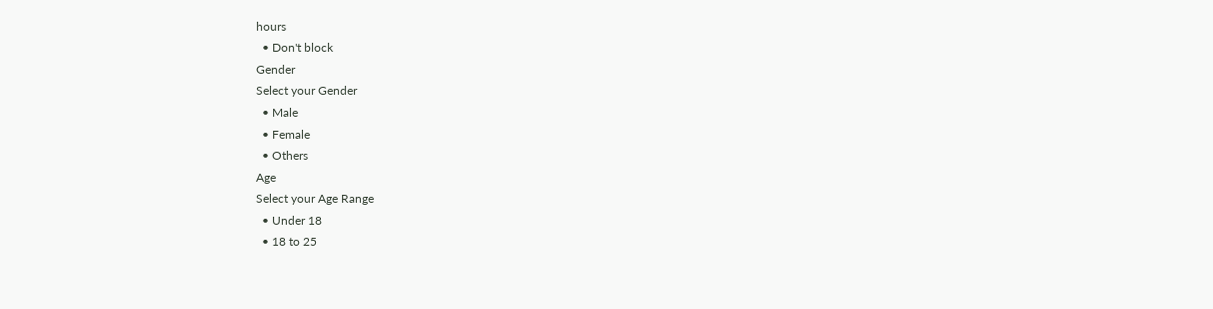hours
  • Don't block
Gender
Select your Gender
  • Male
  • Female
  • Others
Age
Select your Age Range
  • Under 18
  • 18 to 25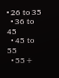• 26 to 35
  • 36 to 45
  • 45 to 55
  • 55+